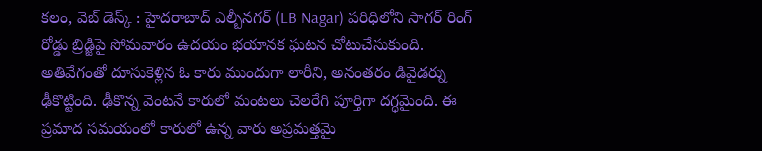కలం, వెబ్ డెస్క్ : హైదరాబాద్ ఎల్బీనగర్ (LB Nagar) పరిధిలోని సాగర్ రింగ్ రోడ్డు బ్రిడ్జిపై సోమవారం ఉదయం భయానక ఘటన చోటుచేసుకుంది. అతివేగంతో దూసుకెళ్లిన ఓ కారు ముందుగా లారీని, అనంతరం డివైడర్ను ఢీకొట్టింది. ఢీకొన్న వెంటనే కారులో మంటలు చెలరేగి పూర్తిగా దగ్ధమైంది. ఈ ప్రమాద సమయంలో కారులో ఉన్న వారు అప్రమత్తమై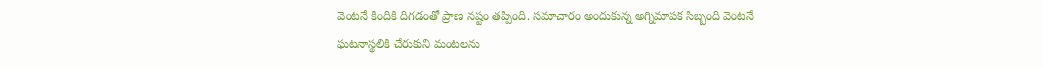వెంటనే కిందికి దిగడంతో ప్రాణ నష్టం తప్పింది. సమాచారం అందుకున్న అగ్నిమాపక సిబ్బంది వెంటనే ఘటనాస్థలికి చేరుకుని మంటలను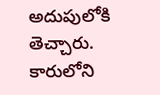అదుపులోకి తెచ్చారు. కారులోని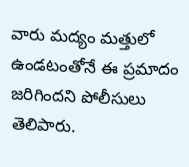వారు మద్యం మత్తులో ఉండటంతోనే ఈ ప్రమాదం జరిగిందని పోలీసులు తెలిపారు.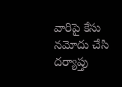వారిపై కేసు నమోదు చేసి దర్యాప్తు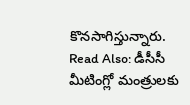కొనసాగిస్తున్నారు.
Read Also: డీసీసీ మీటింగ్లో మంత్రులకు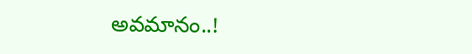అవమానం..!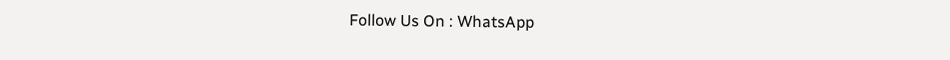Follow Us On : WhatsApp